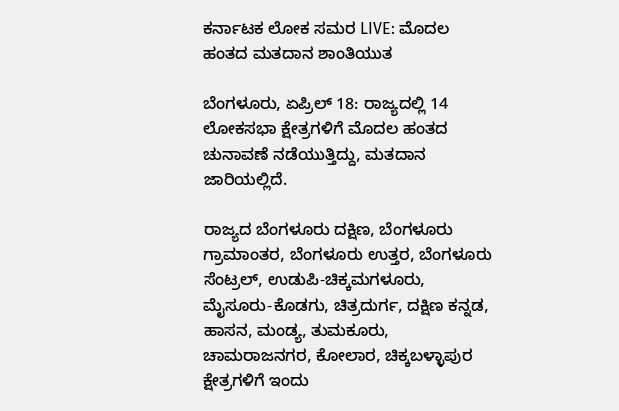ಕರ್ನಾಟಕ ಲೋಕ ಸಮರ LIVE: ಮೊದಲ ಹಂತದ ಮತದಾನ ಶಾಂತಿಯುತ

ಬೆಂಗಳೂರು, ಏಪ್ರಿಲ್ 18: ರಾಜ್ಯದಲ್ಲಿ 14 ಲೋಕಸಭಾ ಕ್ಷೇತ್ರಗಳಿಗೆ ಮೊದಲ ಹಂತದ ಚುನಾವಣೆ ನಡೆಯುತ್ತಿದ್ದು, ಮತದಾನ ಜಾರಿಯಲ್ಲಿದೆ.

ರಾಜ್ಯದ ಬೆಂಗಳೂರು ದಕ್ಷಿಣ, ಬೆಂಗಳೂರು ಗ್ರಾಮಾಂತರ, ಬೆಂಗಳೂರು ಉತ್ತರ, ಬೆಂಗಳೂರು ಸೆಂಟ್ರಲ್, ಉಡುಪಿ-ಚಿಕ್ಕಮಗಳೂರು, ಮೈಸೂರು-ಕೊಡಗು, ಚಿತ್ರದುರ್ಗ, ದಕ್ಷಿಣ ಕನ್ನಡ, ಹಾಸನ, ಮಂಡ್ಯ, ತುಮಕೂರು, ಚಾಮರಾಜನಗರ, ಕೋಲಾರ, ಚಿಕ್ಕಬಳ್ಳಾಪುರ ಕ್ಷೇತ್ರಗಳಿಗೆ ಇಂದು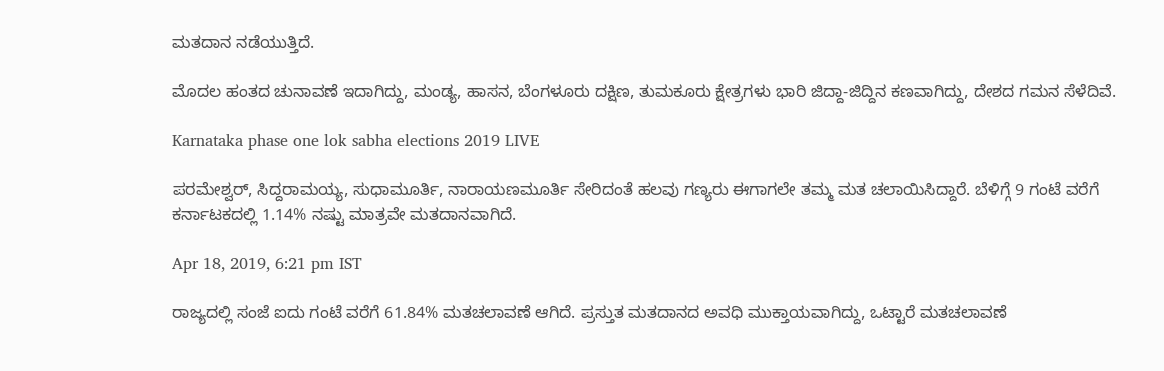ಮತದಾನ ನಡೆಯುತ್ತಿದೆ.

ಮೊದಲ ಹಂತದ ಚುನಾವಣೆ ಇದಾಗಿದ್ದು, ಮಂಡ್ಯ, ಹಾಸನ, ಬೆಂಗಳೂರು ದಕ್ಷಿಣ, ತುಮಕೂರು ಕ್ಷೇತ್ರಗಳು ಭಾರಿ ಜಿದ್ದಾ-ಜಿದ್ದಿನ ಕಣವಾಗಿದ್ದು, ದೇಶದ ಗಮನ ಸೆಳೆದಿವೆ.

Karnataka phase one lok sabha elections 2019 LIVE

ಪರಮೇಶ್ವರ್, ಸಿದ್ದರಾಮಯ್ಯ, ಸುಧಾಮೂರ್ತಿ, ನಾರಾಯಣಮೂರ್ತಿ ಸೇರಿದಂತೆ ಹಲವು ಗಣ್ಯರು ಈಗಾಗಲೇ ತಮ್ಮ ಮತ ಚಲಾಯಿಸಿದ್ದಾರೆ. ಬೆಳಿಗ್ಗೆ 9 ಗಂಟೆ ವರೆಗೆ ಕರ್ನಾಟಕದಲ್ಲಿ 1.14% ನಷ್ಟು ಮಾತ್ರವೇ ಮತದಾನವಾಗಿದೆ.

Apr 18, 2019, 6:21 pm IST

ರಾಜ್ಯದಲ್ಲಿ ಸಂಜೆ ಐದು ಗಂಟೆ ವರೆಗೆ 61.84% ಮತಚಲಾವಣೆ ಆಗಿದೆ. ಪ್ರಸ್ತುತ ಮತದಾನದ ಅವಧಿ ಮುಕ್ತಾಯವಾಗಿದ್ದು, ಒಟ್ಟಾರೆ ಮತಚಲಾವಣೆ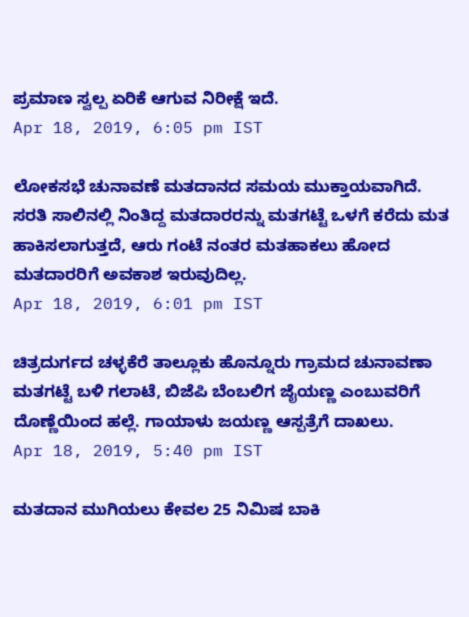ಪ್ರಮಾಣ ಸ್ವಲ್ಪ ಏರಿಕೆ ಆಗುವ ನಿರೀಕ್ಷೆ ಇದೆ.
Apr 18, 2019, 6:05 pm IST

ಲೋಕಸಭೆ ಚುನಾವಣೆ ಮತದಾನದ ಸಮಯ ಮುಕ್ತಾಯವಾಗಿದೆ. ಸರತಿ ಸಾಲಿನಲ್ಲಿ ನಿಂತಿದ್ದ ಮತದಾರರನ್ನು ಮತಗಟ್ಟೆ ಒಳಗೆ ಕರೆದು ಮತ ಹಾಕಿಸಲಾಗುತ್ತದೆ, ಆರು ಗಂಟೆ ನಂತರ ಮತಹಾಕಲು ಹೋದ ಮತದಾರರಿಗೆ ಅವಕಾಶ ಇರುವುದಿಲ್ಲ.
Apr 18, 2019, 6:01 pm IST

ಚಿತ್ರದುರ್ಗದ ಚಳ್ಳಕೆರೆ ತಾಲ್ಲೂಕು ಹೊನ್ನೂರು ಗ್ರಾಮದ ಚುನಾವಣಾ ಮತಗಟ್ಟೆ ಬಳಿ ಗಲಾಟೆ, ಬಿಜೆಪಿ ಬೆಂಬಲಿಗ ಜೈಯಣ್ಣ ಎಂಬುವರಿಗೆ ದೊಣ್ಣೆಯಿಂದ ಹಲ್ಲೆ. ಗಾಯಾಳು ಜಯಣ್ಣ ಆಸ್ಪತ್ರೆಗೆ ದಾಖಲು.
Apr 18, 2019, 5:40 pm IST

ಮತದಾನ ಮುಗಿಯಲು ಕೇವಲ 25 ನಿಮಿಷ ಬಾಕಿ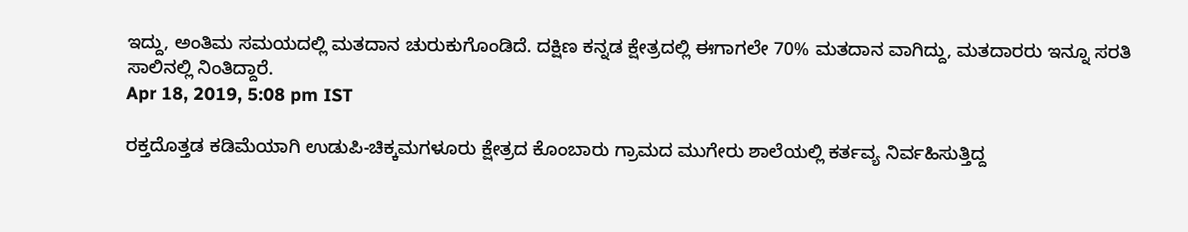ಇದ್ದು, ಅಂತಿಮ ಸಮಯದಲ್ಲಿ ಮತದಾನ ಚುರುಕುಗೊಂಡಿದೆ. ದಕ್ಷಿಣ ಕನ್ನಡ ಕ್ಷೇತ್ರದಲ್ಲಿ ಈಗಾಗಲೇ 70% ಮತದಾನ ವಾಗಿದ್ದು, ಮತದಾರರು ಇನ್ನೂ ಸರತಿ ಸಾಲಿನಲ್ಲಿ ನಿಂತಿದ್ದಾರೆ.
Apr 18, 2019, 5:08 pm IST

ರಕ್ತದೊತ್ತಡ ಕಡಿಮೆಯಾಗಿ ಉಡುಪಿ-ಚಿಕ್ಕಮಗಳೂರು ಕ್ಷೇತ್ರದ ಕೊಂಬಾರು ಗ್ರಾಮದ ಮುಗೇರು ಶಾಲೆಯಲ್ಲಿ ಕರ್ತವ್ಯ ನಿರ್ವಹಿಸುತ್ತಿದ್ದ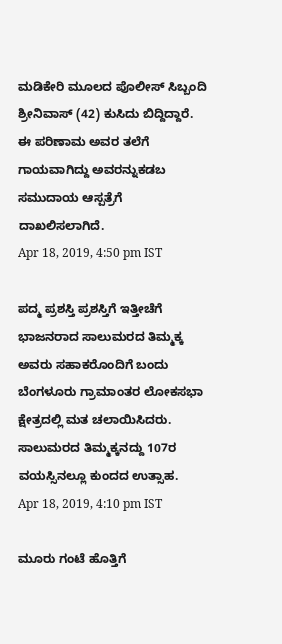ಮಡಿಕೇರಿ ಮೂಲದ ಪೊಲೀಸ್ ಸಿಬ್ಬಂದಿ ಶ್ರೀನಿವಾಸ್ (42) ಕುಸಿದು ಬಿದ್ದಿದ್ದಾರೆ. ಈ ಪರಿಣಾಮ ಅವರ ತಲೆಗೆ ಗಾಯವಾಗಿದ್ದು ಅವರನ್ನುಕಡಬ ಸಮುದಾಯ ಆಸ್ಪತ್ರೆಗೆ ದಾಖಲಿಸಲಾಗಿದೆ.
Apr 18, 2019, 4:50 pm IST

ಪದ್ಮ ಪ್ರಶಸ್ತಿ ಪ್ರಶಸ್ತಿಗೆ ಇತ್ತೀಚೆಗೆ ಭಾಜನರಾದ ಸಾಲುಮರದ ತಿಮ್ಮಕ್ಕ ಅವರು ಸಹಾಕರೊಂದಿಗೆ ಬಂದು ಬೆಂಗಳೂರು ಗ್ರಾಮಾಂತರ ಲೋಕಸಭಾ ಕ್ಷೇತ್ರದಲ್ಲಿ ಮತ ಚಲಾಯಿಸಿದರು. ಸಾಲುಮರದ ತಿಮ್ಮಕ್ಕನದ್ದು 107ರ ವಯಸ್ಸಿನಲ್ಲೂ ಕುಂದದ ಉತ್ಸಾಹ.
Apr 18, 2019, 4:10 pm IST

ಮೂರು ಗಂಟೆ ಹೊತ್ತಿಗೆ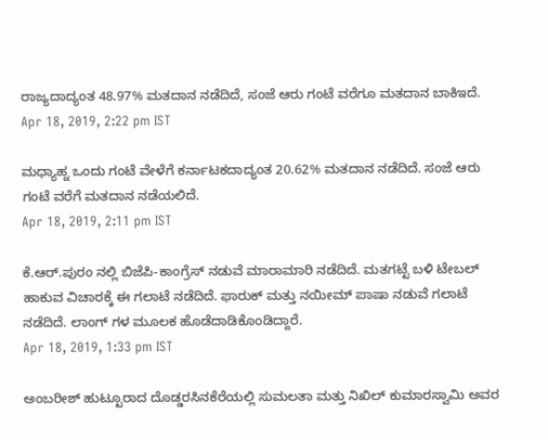ರಾಜ್ಯದಾದ್ಯಂತ 48.97% ಮತದಾನ ನಡೆದಿದೆ, ಸಂಜೆ ಆರು ಗಂಟೆ ವರೆಗೂ ಮತದಾನ ಬಾಕಿಇದೆ.
Apr 18, 2019, 2:22 pm IST

ಮಧ್ಯಾಹ್ನ ಒಂದು ಗಂಟೆ ವೇಳೆಗೆ ಕರ್ನಾಟಕದಾದ್ಯಂತ 20.62% ಮತದಾನ ನಡೆದಿದೆ. ಸಂಜೆ ಆರು ಗಂಟೆ ವರೆಗೆ ಮತದಾನ ನಡೆಯಲಿದೆ.
Apr 18, 2019, 2:11 pm IST

ಕೆ.ಆರ್.ಪುರಂ ನಲ್ಲಿ ಬಿಜೆಪಿ-ಕಾಂಗ್ರೆಸ್ ನಡುವೆ ಮಾರಾಮಾರಿ ನಡೆದಿದೆ. ಮತಗಟ್ಟೆ ಬಳಿ ಟೇಬಲ್ ಹಾಕುವ ವಿಚಾರಕ್ಕೆ ಈ ಗಲಾಟೆ ನಡೆದಿದೆ. ಫಾರುಕ್ ಮತ್ತು ನಯೀಮ್ ಪಾಷಾ ನಡುವೆ ಗಲಾಟೆ ನಡೆದಿದೆ. ಲಾಂಗ್‌ ಗಳ ಮೂಲಕ ಹೊಡೆದಾಡಿಕೊಂಡಿದ್ದಾರೆ.
Apr 18, 2019, 1:33 pm IST

ಅಂಬರೀಶ್ ಹುಟ್ಟೂರಾದ ದೊಡ್ಡರಸಿನಕೆರೆಯಲ್ಲಿ ಸುಮಲತಾ ಮತ್ತು ನಿಖಿಲ್ ಕುಮಾರಸ್ವಾಮಿ ಅವರ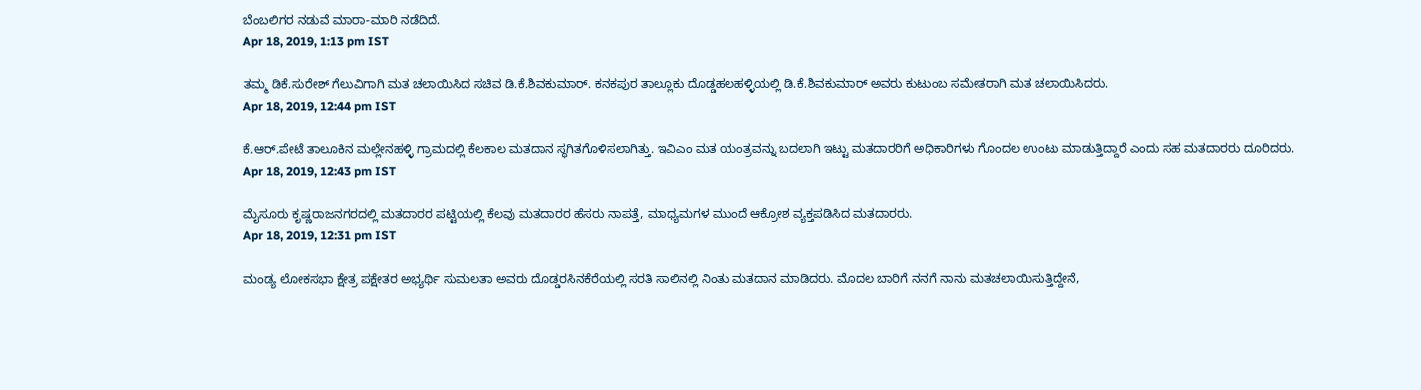ಬೆಂಬಲಿಗರ ನಡುವೆ ಮಾರಾ-ಮಾರಿ ನಡೆದಿದೆ.
Apr 18, 2019, 1:13 pm IST

ತಮ್ಮ ಡಿಕೆ.ಸುರೇಶ್‌ ಗೆಲುವಿಗಾಗಿ ಮತ ಚಲಾಯಿಸಿದ ಸಚಿವ ಡಿ.ಕೆ.ಶಿವಕುಮಾರ್. ಕನಕಪುರ ತಾಲ್ಲೂಕು ದೊಡ್ಡಹಲಹಳ್ಳಿಯಲ್ಲಿ ಡಿ.ಕೆ.ಶಿವಕುಮಾರ್ ಅವರು ಕುಟುಂಬ ಸಮೇತರಾಗಿ ಮತ ಚಲಾಯಿಸಿದರು.
Apr 18, 2019, 12:44 pm IST

ಕೆ.ಆರ್.ಪೇಟೆ ತಾಲೂಕಿನ ಮಲ್ಲೇನಹಳ್ಳಿ ಗ್ರಾಮದಲ್ಲಿ ಕೆಲಕಾಲ ಮತದಾನ ಸ್ಥಗಿತಗೊಳಿಸಲಾಗಿತ್ತು. ಇವಿಎಂ ಮತ ಯಂತ್ರವನ್ನು ಬದಲಾಗಿ ಇಟ್ಟು ಮತದಾರರಿಗೆ ಅಧಿಕಾರಿಗಳು ಗೊಂದಲ ಉಂಟು ಮಾಡುತ್ತಿದ್ದಾರೆ ಎಂದು ಸಹ ಮತದಾರರು ದೂರಿದರು.
Apr 18, 2019, 12:43 pm IST

ಮೈಸೂರು ಕೃಷ್ಣರಾಜನಗರದಲ್ಲಿ ಮತದಾರರ ಪಟ್ಟಿಯಲ್ಲಿ ಕೆಲವು ಮತದಾರರ ಹೆಸರು ನಾಪತ್ತೆ, ಮಾಧ್ಯಮಗಳ ಮುಂದೆ ಆಕ್ರೋಶ ವ್ಯಕ್ತಪಡಿಸಿದ ಮತದಾರರು.
Apr 18, 2019, 12:31 pm IST

ಮಂಡ್ಯ ಲೋಕಸಭಾ ಕ್ಷೇತ್ರ ಪಕ್ಷೇತರ ಅಭ್ಯರ್ಥಿ ಸುಮಲತಾ ಅವರು ದೊಡ್ಡರಸಿನಕೆರೆಯಲ್ಲಿ ಸರತಿ ಸಾಲಿನಲ್ಲಿ ನಿಂತು ಮತದಾನ ಮಾಡಿದರು. ಮೊದಲ ಬಾರಿಗೆ ನನಗೆ ನಾನು ಮತಚಲಾಯಿಸುತ್ತಿದ್ದೇನೆ,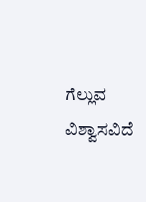ಗೆಲ್ಲುವ ವಿಶ್ವಾಸವಿದೆ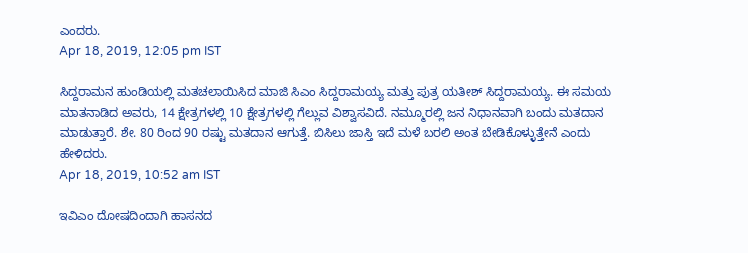ಎಂದರು.
Apr 18, 2019, 12:05 pm IST

ಸಿದ್ದರಾಮನ ಹುಂಡಿಯಲ್ಲಿ ಮತಚಲಾಯಿಸಿದ ಮಾಜಿ ಸಿಎಂ ಸಿದ್ದರಾಮಯ್ಯ ಮತ್ತು ಪುತ್ರ ಯತೀಶ್ ಸಿದ್ದರಾಮಯ್ಯ. ಈ ಸಮಯ ಮಾತನಾಡಿದ ಅವರು, 14 ಕ್ಷೇತ್ರಗಳಲ್ಲಿ 10 ಕ್ಷೇತ್ರಗಳಲ್ಲಿ ಗೆಲ್ಲುವ ವಿಶ್ವಾಸವಿದೆ. ನಮ್ಮೂರಲ್ಲಿ ಜನ ನಿಧಾನವಾಗಿ ಬಂದು ಮತದಾನ ಮಾಡುತ್ತಾರೆ. ಶೇ. 80 ರಿಂದ 90 ರಷ್ಟು ಮತದಾನ ಆಗುತ್ತೆ. ಬಿಸಿಲು ಜಾಸ್ತಿ ಇದೆ ಮಳೆ ಬರಲಿ ಅಂತ ಬೇಡಿಕೊಳ್ಳುತ್ತೇನೆ ಎಂದು ಹೇಳಿದರು.
Apr 18, 2019, 10:52 am IST

ಇವಿಎಂ ದೋಷದಿಂದಾಗಿ ಹಾಸನದ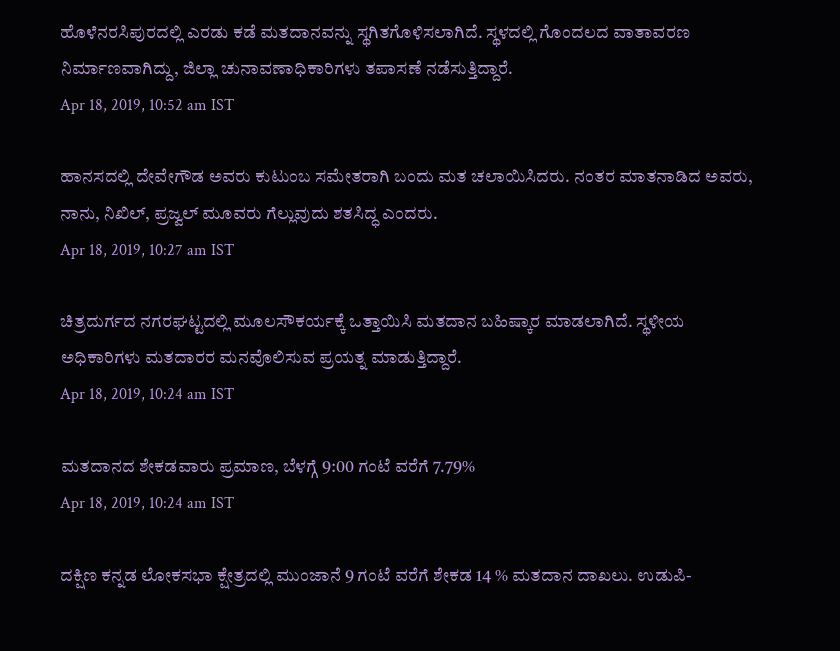ಹೊಳೆನರಸಿಪುರದಲ್ಲಿ ಎರಡು ಕಡೆ ಮತದಾನವನ್ನು ಸ್ಥಗಿತಗೊಳಿಸಲಾಗಿದೆ. ಸ್ಥಳದಲ್ಲಿ ಗೊಂದಲದ ವಾತಾವರಣ ನಿರ್ಮಾಣವಾಗಿದ್ದು, ಜಿಲ್ಲಾ ಚುನಾವಣಾಧಿಕಾರಿಗಳು ತಪಾಸಣೆ ನಡೆಸುತ್ತಿದ್ದಾರೆ.
Apr 18, 2019, 10:52 am IST

ಹಾನಸದಲ್ಲಿ ದೇವೇಗೌಡ ಅವರು ಕುಟುಂಬ ಸಮೇತರಾಗಿ ಬಂದು ಮತ ಚಲಾಯಿಸಿದರು. ನಂತರ ಮಾತನಾಡಿದ ಅವರು, ನಾನು, ನಿಖಿಲ್, ಪ್ರಜ್ವಲ್ ಮೂವರು ಗೆಲ್ಲುವುದು ಶತಸಿದ್ಧ ಎಂದರು.
Apr 18, 2019, 10:27 am IST

ಚಿತ್ರದುರ್ಗದ ನಗರಘಟ್ಟದಲ್ಲಿ ಮೂಲಸೌಕರ್ಯಕ್ಕೆ ಒತ್ತಾಯಿಸಿ ಮತದಾನ ಬಹಿಷ್ಕಾರ ಮಾಡಲಾಗಿದೆ. ಸ್ಥಳೀಯ ಅಧಿಕಾರಿಗಳು ಮತದಾರರ ಮನವೊಲಿಸುವ ಪ್ರಯತ್ನ ಮಾಡುತ್ತಿದ್ದಾರೆ.
Apr 18, 2019, 10:24 am IST

ಮತದಾನದ ಶೇಕಡವಾರು ಪ್ರಮಾಣ, ಬೆಳಗ್ಗೆ 9:00 ಗಂಟೆ ವರೆಗೆ 7.79%
Apr 18, 2019, 10:24 am IST

ದಕ್ಷಿಣ ಕನ್ನಡ ಲೋಕಸಭಾ ಕ್ಷೇತ್ರದಲ್ಲಿ ಮುಂಜಾನೆ 9 ಗಂಟೆ ವರೆಗೆ ಶೇಕಡ 14 % ಮತದಾನ ದಾಖಲು. ಉಡುಪಿ-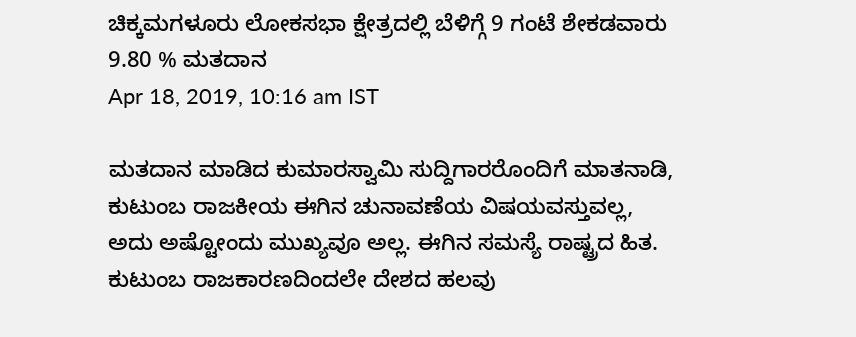ಚಿಕ್ಕಮಗಳೂರು ಲೋಕಸಭಾ ಕ್ಷೇತ್ರದಲ್ಲಿ ಬೆಳಿಗ್ಗೆ 9 ಗಂಟೆ ಶೇಕಡವಾರು 9.80 % ಮತದಾನ
Apr 18, 2019, 10:16 am IST

ಮತದಾನ ಮಾಡಿದ ಕುಮಾರಸ್ವಾಮಿ ಸುದ್ದಿಗಾರರೊಂದಿಗೆ ಮಾತನಾಡಿ, ಕುಟುಂಬ ರಾಜಕೀಯ ಈಗಿನ ಚುನಾವಣೆಯ ವಿಷಯವಸ್ತುವಲ್ಲ, ಅದು ಅಷ್ಟೋಂದು ಮುಖ್ಯವೂ ಅಲ್ಲ. ಈಗಿನ ಸಮಸ್ಯೆ ರಾಷ್ಟ್ರದ ಹಿತ. ಕುಟುಂಬ ರಾಜಕಾರಣದಿಂದಲೇ ದೇಶದ ಹಲವು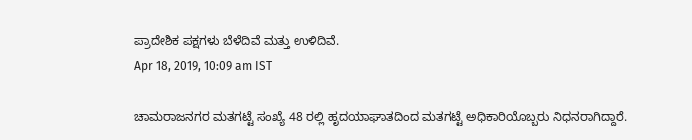ಪ್ರಾದೇಶಿಕ ಪಕ್ಷಗಳು ಬೆಳೆದಿವೆ ಮತ್ತು ಉಳಿದಿವೆ.
Apr 18, 2019, 10:09 am IST

ಚಾಮರಾಜನಗರ ಮತಗಟ್ಟೆ ಸಂಖ್ಯೆ 48 ರಲ್ಲಿ ಹೃದಯಾಘಾತದಿಂದ ಮತಗಟ್ಟೆ ಅಧಿಕಾರಿಯೊಬ್ಬರು ನಿಧನರಾಗಿದ್ದಾರೆ.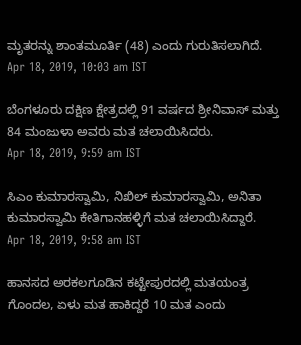ಮೃತರನ್ನು ಶಾಂತಮೂರ್ತಿ (48) ಎಂದು ಗುರುತಿಸಲಾಗಿದೆ.
Apr 18, 2019, 10:03 am IST

ಬೆಂಗಳೂರು ದಕ್ಷಿಣ ಕ್ಷೇತ್ರದಲ್ಲಿ 91 ವರ್ಷದ ಶ್ರೀನಿವಾಸ್ ಮತ್ತು 84 ಮಂಜುಳಾ ಅವರು ಮತ ಚಲಾಯಿಸಿದರು.
Apr 18, 2019, 9:59 am IST

ಸಿಎಂ ಕುಮಾರಸ್ವಾಮಿ, ನಿಖಿಲ್ ಕುಮಾರಸ್ವಾಮಿ, ಅನಿತಾ ಕುಮಾರಸ್ವಾಮಿ ಕೇತಿಗಾನಹಳ್ಳಿಗೆ ಮತ ಚಲಾಯಿಸಿದ್ದಾರೆ.
Apr 18, 2019, 9:58 am IST

ಹಾನಸದ ಅರಕಲಗೂಡಿನ ಕಟ್ಟೇಪುರದಲ್ಲಿ ಮತಯಂತ್ರ ಗೊಂದಲ, ಏಳು ಮತ ಹಾಕಿದ್ದರೆ 10 ಮತ ಎಂದು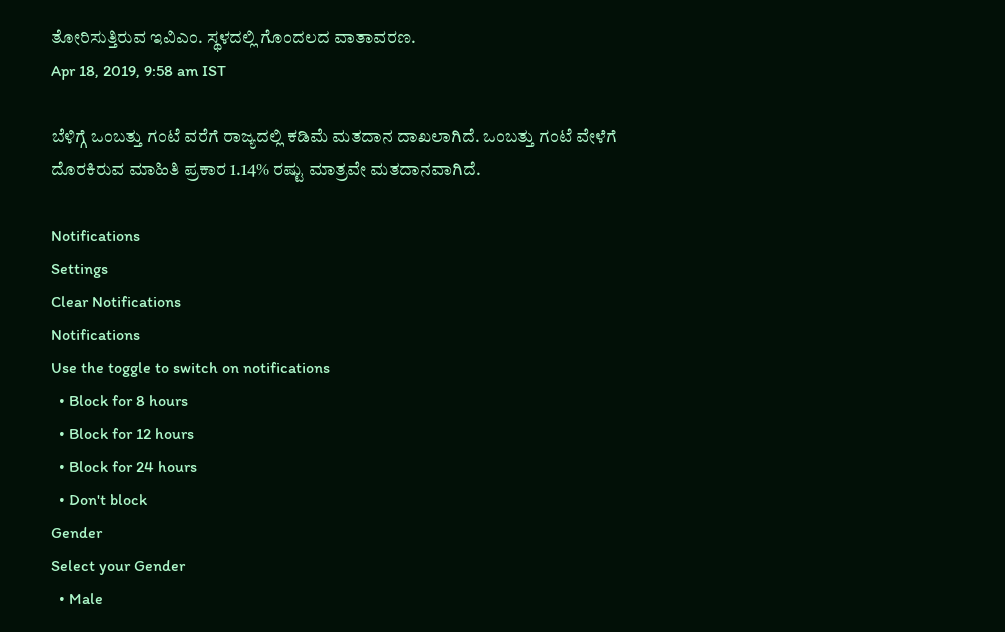ತೋರಿಸುತ್ತಿರುವ ಇವಿಎಂ. ಸ್ಥಳದಲ್ಲಿ ಗೊಂದಲದ ವಾತಾವರಣ.
Apr 18, 2019, 9:58 am IST

ಬೆಳಿಗ್ಗೆ ಒಂಬತ್ತು ಗಂಟೆ ವರೆಗೆ ರಾಜ್ಯದಲ್ಲಿ ಕಡಿಮೆ ಮತದಾನ ದಾಖಲಾಗಿದೆ. ಒಂಬತ್ತು ಗಂಟೆ ವೇಳೆಗೆ ದೊರಕಿರುವ ಮಾಹಿತಿ ಪ್ರಕಾರ 1.14% ರಷ್ಟು ಮಾತ್ರವೇ ಮತದಾನವಾಗಿದೆ.

Notifications
Settings
Clear Notifications
Notifications
Use the toggle to switch on notifications
  • Block for 8 hours
  • Block for 12 hours
  • Block for 24 hours
  • Don't block
Gender
Select your Gender
  • Male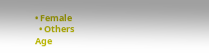• Female
  • Others
Age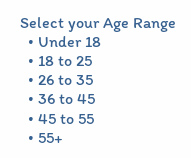Select your Age Range
  • Under 18
  • 18 to 25
  • 26 to 35
  • 36 to 45
  • 45 to 55
  • 55+